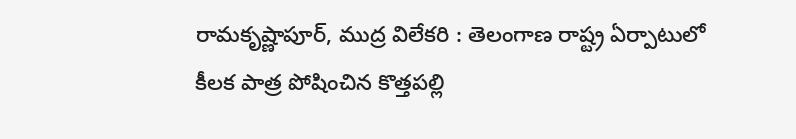రామకృష్ణాపూర్, ముద్ర విలేకరి : తెలంగాణ రాష్ట్ర ఏర్పాటులో కీలక పాత్ర పోషించిన కొత్తపల్లి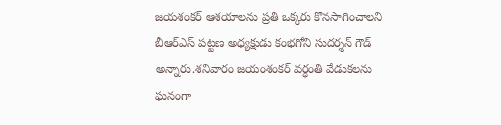జయశంకర్ ఆశయాలను ప్రతి ఒక్కరు కొనసాగించాలని బీఆర్ఎస్ పట్టణ అధ్యక్షుడు కంభగోని సుదర్శన్ గౌడ్ అన్నారు.శనివారం జయంశంకర్ వర్ధంతి వేడుకలను ఘనంగా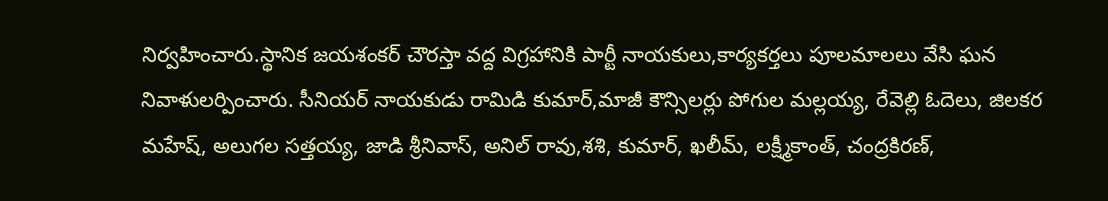నిర్వహించారు.స్థానిక జయశంకర్ చౌరస్తా వద్ద విగ్రహానికి పార్టీ నాయకులు,కార్యకర్తలు పూలమాలలు వేసి ఘన నివాళులర్పించారు. సీనియర్ నాయకుడు రామిడి కుమార్,మాజీ కౌన్సిలర్లు పోగుల మల్లయ్య, రేవెల్లి ఓదెలు, జిలకర మహేష్, అలుగల సత్తయ్య, జాడి శ్రీనివాస్, అనిల్ రావు,శశి, కుమార్, ఖలీమ్, లక్ష్మీకాంత్, చంద్రకిరణ్,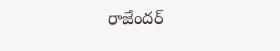రాజేందర్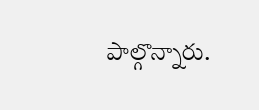పాల్గొన్నారు.